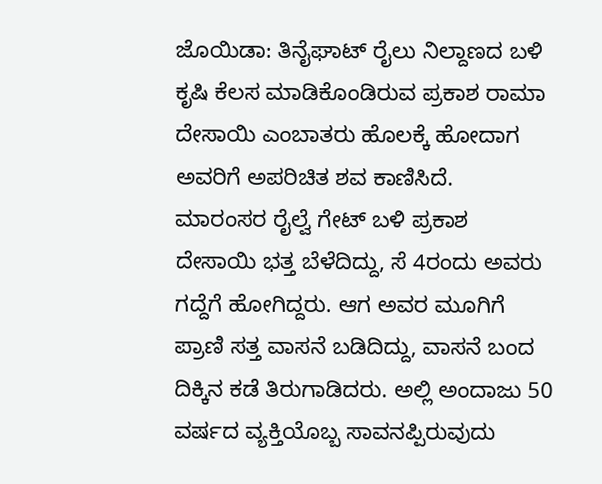ಜೊಯಿಡಾ: ತಿನೈಘಾಟ್ ರೈಲು ನಿಲ್ದಾಣದ ಬಳಿ ಕೃಷಿ ಕೆಲಸ ಮಾಡಿಕೊಂಡಿರುವ ಪ್ರಕಾಶ ರಾಮಾ ದೇಸಾಯಿ ಎಂಬಾತರು ಹೊಲಕ್ಕೆ ಹೋದಾಗ ಅವರಿಗೆ ಅಪರಿಚಿತ ಶವ ಕಾಣಿಸಿದೆ.
ಮಾರಂಸರ ರೈಲ್ವೆ ಗೇಟ್ ಬಳಿ ಪ್ರಕಾಶ ದೇಸಾಯಿ ಭತ್ತ ಬೆಳೆದಿದ್ದು, ಸೆ 4ರಂದು ಅವರು ಗದ್ದೆಗೆ ಹೋಗಿದ್ದರು. ಆಗ ಅವರ ಮೂಗಿಗೆ ಪ್ರಾಣಿ ಸತ್ತ ವಾಸನೆ ಬಡಿದಿದ್ದು, ವಾಸನೆ ಬಂದ ದಿಕ್ಕಿನ ಕಡೆ ತಿರುಗಾಡಿದರು. ಅಲ್ಲಿ ಅಂದಾಜು 50 ವರ್ಷದ ವ್ಯಕ್ತಿಯೊಬ್ಬ ಸಾವನಪ್ಪಿರುವುದು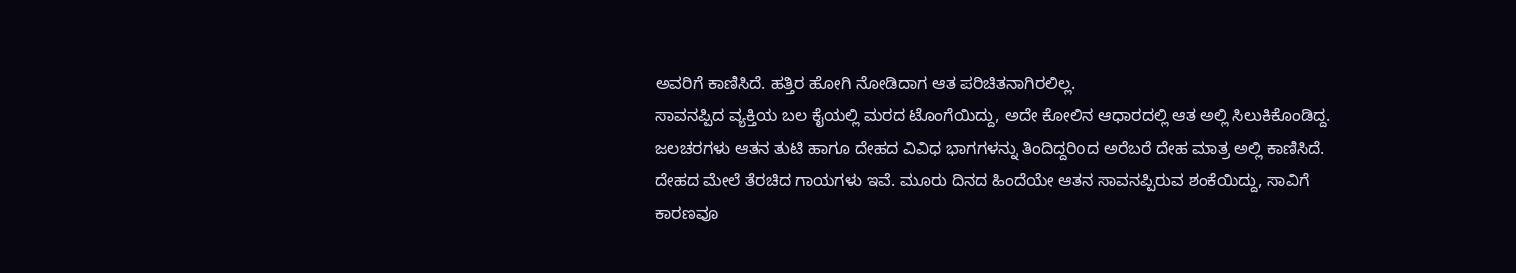ಅವರಿಗೆ ಕಾಣಿಸಿದೆ. ಹತ್ತಿರ ಹೋಗಿ ನೋಡಿದಾಗ ಆತ ಪರಿಚಿತನಾಗಿರಲಿಲ್ಲ.
ಸಾವನಪ್ಪಿದ ವ್ಯಕ್ತಿಯ ಬಲ ಕೈಯಲ್ಲಿ ಮರದ ಟೊಂಗೆಯಿದ್ದು, ಅದೇ ಕೋಲಿನ ಆಧಾರದಲ್ಲಿ ಆತ ಅಲ್ಲಿ ಸಿಲುಕಿಕೊಂಡಿದ್ದ. ಜಲಚರಗಳು ಆತನ ತುಟಿ ಹಾಗೂ ದೇಹದ ವಿವಿಧ ಭಾಗಗಳನ್ನು ತಿಂದಿದ್ದರಿoದ ಅರೆಬರೆ ದೇಹ ಮಾತ್ರ ಅಲ್ಲಿ ಕಾಣಿಸಿದೆ. ದೇಹದ ಮೇಲೆ ತೆರಚಿದ ಗಾಯಗಳು ಇವೆ. ಮೂರು ದಿನದ ಹಿಂದೆಯೇ ಆತನ ಸಾವನಪ್ಪಿರುವ ಶಂಕೆಯಿದ್ದು, ಸಾವಿಗೆ ಕಾರಣವೂ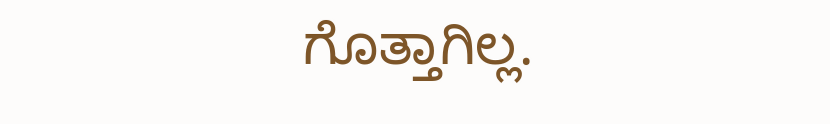ಗೊತ್ತಾಗಿಲ್ಲ.